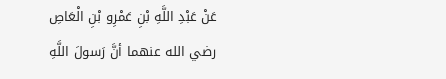عَنْ عَبْدِ اللَّهِ بْنِ عَمْرِو بْنِ الْعَاصِ رضي الله عنهما أنَّ رَسولَ اللَّهِ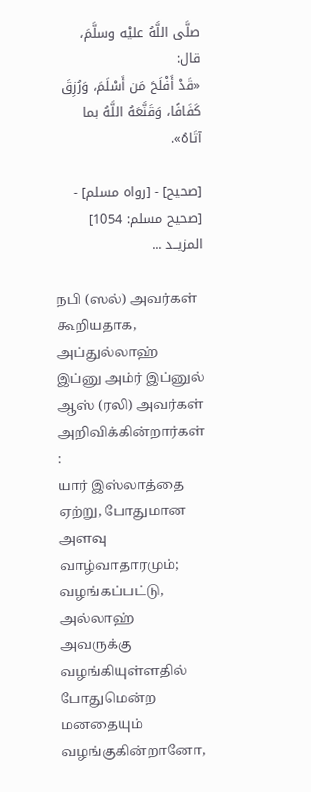صلَّى اللَّهُ عليْه وسلَّمَ، قال:
«قَدْ أَفْلَحَ مَن أَسْلَمَ، وَرُزِقَ كَفَافًا، وَقَنَّعَهُ اللَّهُ بما آتَاهُ».

[صحيح] - [رواه مسلم] - [صحيح مسلم: 1054]
المزيــد ...

நபி (ஸல்) அவர்கள் கூறியதாக, அப்துல்லாஹ் இப்னு அம்ர் இப்னுல் ஆஸ் (ரலி) அவர்கள் அறிவிக்கின்றார்கள் :
யார் இஸ்லாத்தை ஏற்று, போதுமான அளவு வாழ்வாதாரமும்; வழங்கப்பட்டு, அல்லாஹ் அவருக்கு வழங்கியுள்ளதில் போதுமென்ற மனதையும் வழங்குகின்றானோ,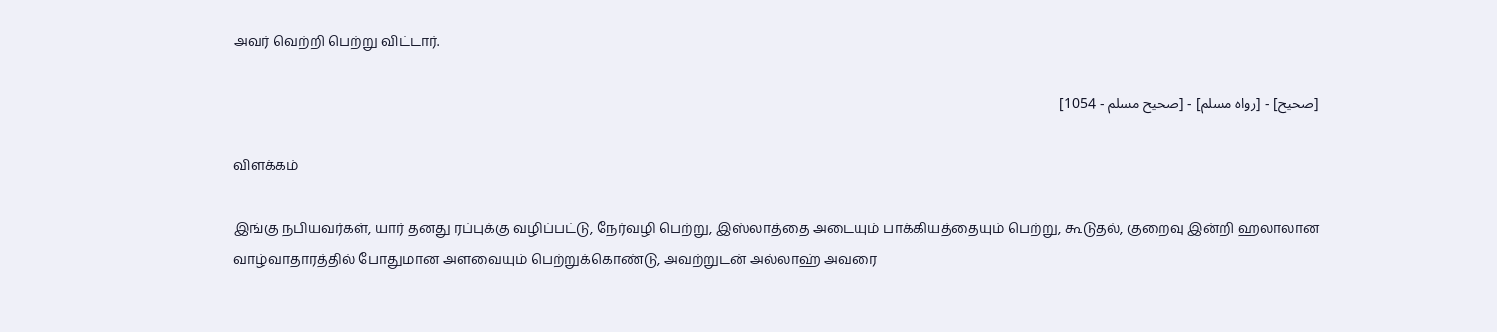அவர் வெற்றி பெற்று விட்டார்.

[صحيح] - [رواه مسلم] - [صحيح مسلم - 1054]

விளக்கம்

இங்கு நபியவர்கள், யார் தனது ரப்புக்கு வழிப்பட்டு, நேர்வழி பெற்று, இஸ்லாத்தை அடையும் பாக்கியத்தையும் பெற்று, கூடுதல், குறைவு இன்றி ஹலாலான வாழ்வாதாரத்தில் போதுமான அளவையும் பெற்றுக்கொண்டு, அவற்றுடன் அல்லாஹ் அவரை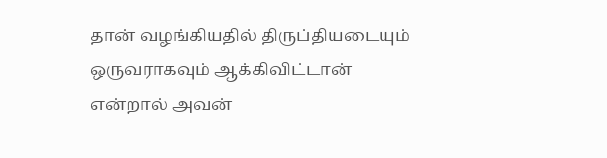தான் வழங்கியதில் திருப்தியடையும் ஒருவராகவும் ஆக்கிவிட்டான் என்றால் அவன்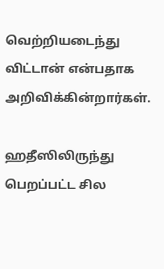வெற்றியடைந்து விட்டான் என்பதாக அறிவிக்கின்றார்கள்.

ஹதீஸிலிருந்து பெறப்பட்ட சில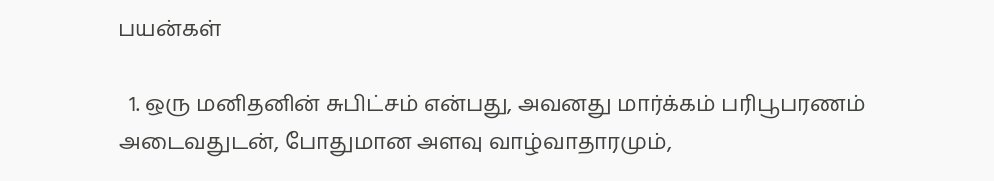பயன்கள்

  1. ஒரு மனிதனின் சுபிட்சம் என்பது, அவனது மார்க்கம் பரிபூபரணம் அடைவதுடன், போதுமான அளவு வாழ்வாதாரமும்,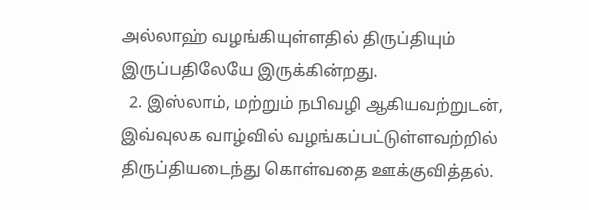அல்லாஹ் வழங்கியுள்ளதில் திருப்தியும் இருப்பதிலேயே இருக்கின்றது.
  2. இஸ்லாம், மற்றும் நபிவழி ஆகியவற்றுடன், இவ்வுலக வாழ்வில் வழங்கப்பட்டுள்ளவற்றில் திருப்தியடைந்து கொள்வதை ஊக்குவித்தல்.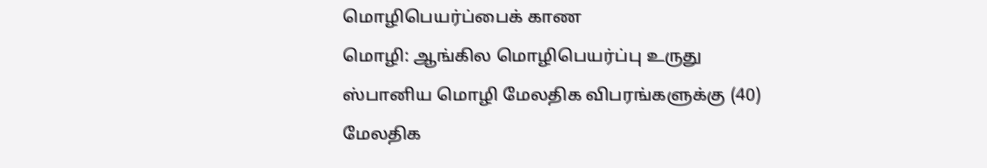மொழிபெயர்ப்பைக் காண
மொழி: ஆங்கில மொழிபெயர்ப்பு உருது ஸ்பானிய மொழி மேலதிக விபரங்களுக்கு (40)
மேலதிக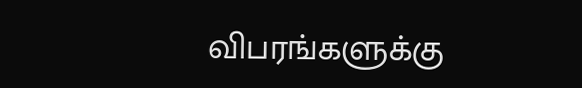விபரங்களுக்கு